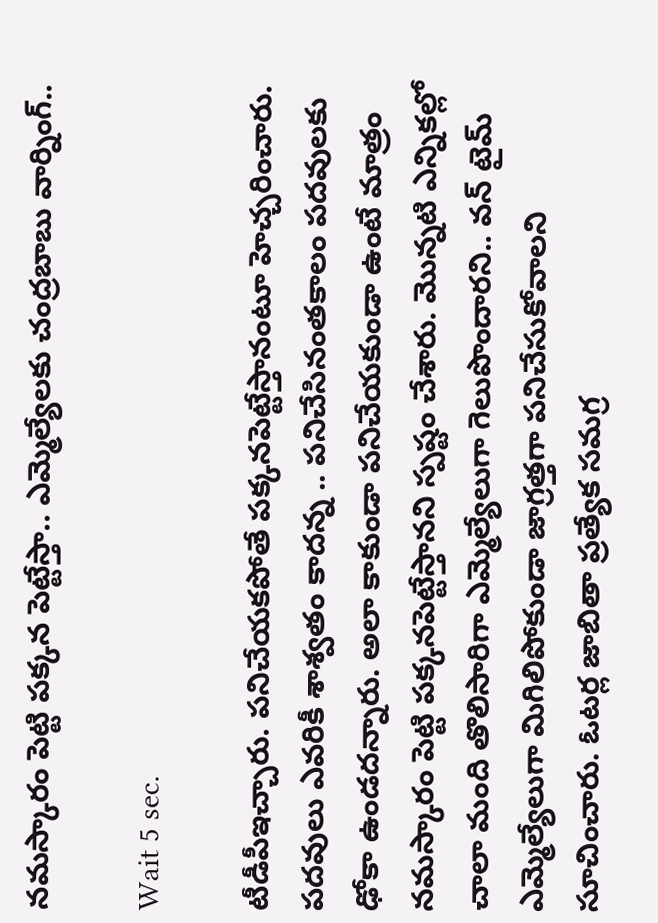నమస్కారం పెట్టి పక్కన పెట్టేస్తా.. ఎమ్మెల్యేలకు చంద్రబాబు వార్నింగ్..

Wait 5 sec.

టీడీపీఇచ్చారు. పనిచేయకపోతే పక్కనపెట్టేస్తానంటూ హెచ్చరించారు. పదవులు ఎవరికీ శాశ్వతం కాదన్న .. పనిచేసినంతకాలం పదవులకు ఢోకా ఉండదన్నారు. అలా కాకుండా పనిచేయకుండా ఉంటే మాత్రం నమస్కారం పెట్టి పక్కనపెట్టేస్తానని స్పష్టం చేశారు. మొన్నటి ఎన్నికల్లో చాలా మంది తొలిసారిగా ఎమ్మెల్యేలుగా గెలుపొందారని.. వన్ టైమ్ ఎమ్మెల్యేలుగా మిగిలిపోకుండా జాగ్రత్తగా పనిచేసుకోవాలని సూచించారు. ఓటర్ల జాబితా ప్రత్యేక సమగ్ర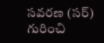సవరణ (సర్‌) గురించి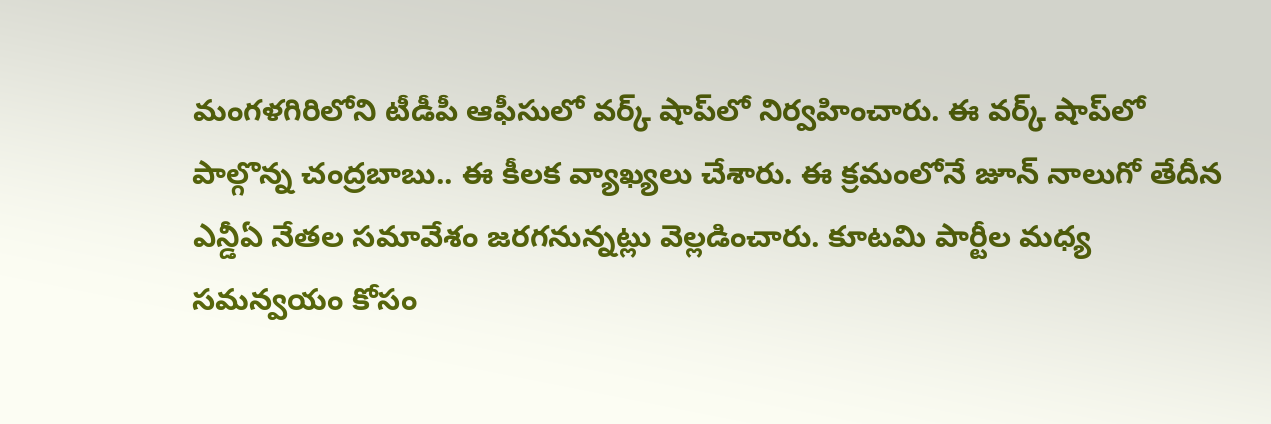మంగళగిరిలోని టీడీపీ ఆఫీసులో వర్క్ షాప్‌లో నిర్వహించారు. ఈ వర్క్ షాప్‌లో పాల్గొన్న చంద్రబాబు.. ఈ కీలక వ్యాఖ్యలు చేశారు. ఈ క్రమంలోనే జూన్ నాలుగో తేదీన ఎన్డీఏ నేతల సమావేశం జరగనున్నట్లు వెల్లడించారు. కూటమి పార్టీల మధ్య సమన్వయం కోసం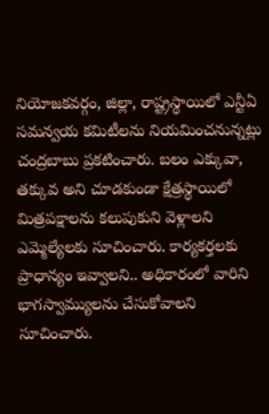నియోజకవర్గం, జిల్లా, రాష్ట్రస్థాయిలో ఎన్టీఏ సమన్వయ కమిటీలను నియమించనున్నట్లు చంద్రబాబు ప్రకటించారు. బలం ఎక్కువా, తక్కువ అని చూడకుండా క్షేత్రస్థాయిలో మిత్రపక్షాలను కలుపుకుని వెళ్లాలని ఎమ్మెల్యేలకు సూచించారు. కార్యకర్తలకు ప్రాధాన్యం ఇవ్వాలని.. అధికారంలో వారిని భాగస్వామ్యులను చేసుకోవాలని సూచించారు.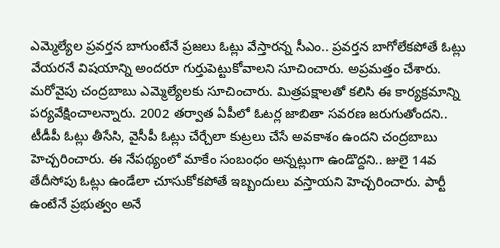ఎమ్మెల్యేల ప్రవర్తన బాగుంటేనే ప్రజలు ఓట్లు వేస్తారన్న సీఎం.. ప్రవర్తన బాగోలేకపోతే ఓట్లు వేయరనే విషయాన్ని అందరూ గుర్తుపెట్టుకోవాలని సూచించారు. అప్రమత్తం చేశారు. మరోవైపు చంద్రబాబు ఎమ్మెల్యేలకు సూచించారు. మిత్రపక్షాలతో కలిసి ఈ కార్యక్రమాన్ని పర్యవేక్షించాలన్నారు. 2002 తర్వాత ఏపీలో ఓటర్ల జాబితా సవరణ జరుగుతోందని.. టీడీపీ ఓట్లు తీసేసి, వైసీపీ ఓట్లు చేర్చేలా కుట్రలు చేసే అవకాశం ఉందని చంద్రబాబు హెచ్చరించారు. ఈ నేపథ్యంలో మాకేం సంబంధం అన్నట్లుగా ఉండొద్దని.. జులై 14వ తేదీసోపు ఓట్లు ఉండేలా చూసుకోకపోతే ఇబ్బందులు వస్తాయని హెచ్చరించారు. పార్టీ ఉంటేనే ప్రభుత్వం అనే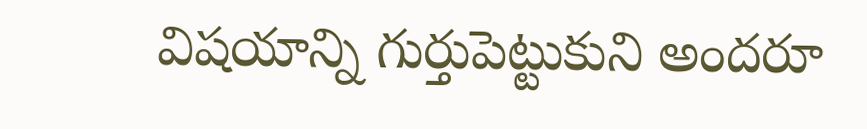విషయాన్ని గుర్తుపెట్టుకుని అందరూ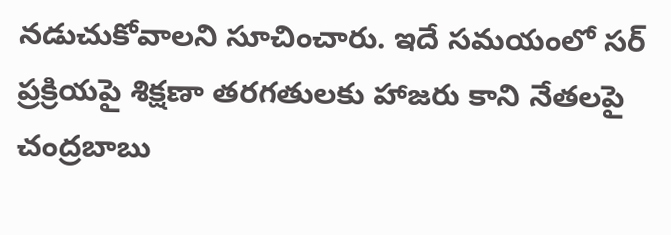నడుచుకోవాలని సూచించారు. ఇదే సమయంలో సర్ ప్రక్రియపై శిక్షణా తరగతులకు హాజరు కాని నేతలపై చంద్రబాబు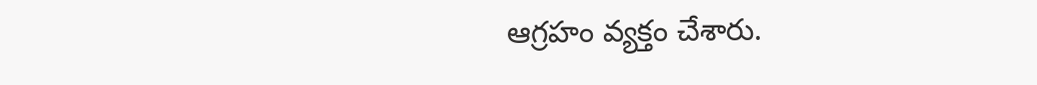ఆగ్రహం వ్యక్తం చేశారు.